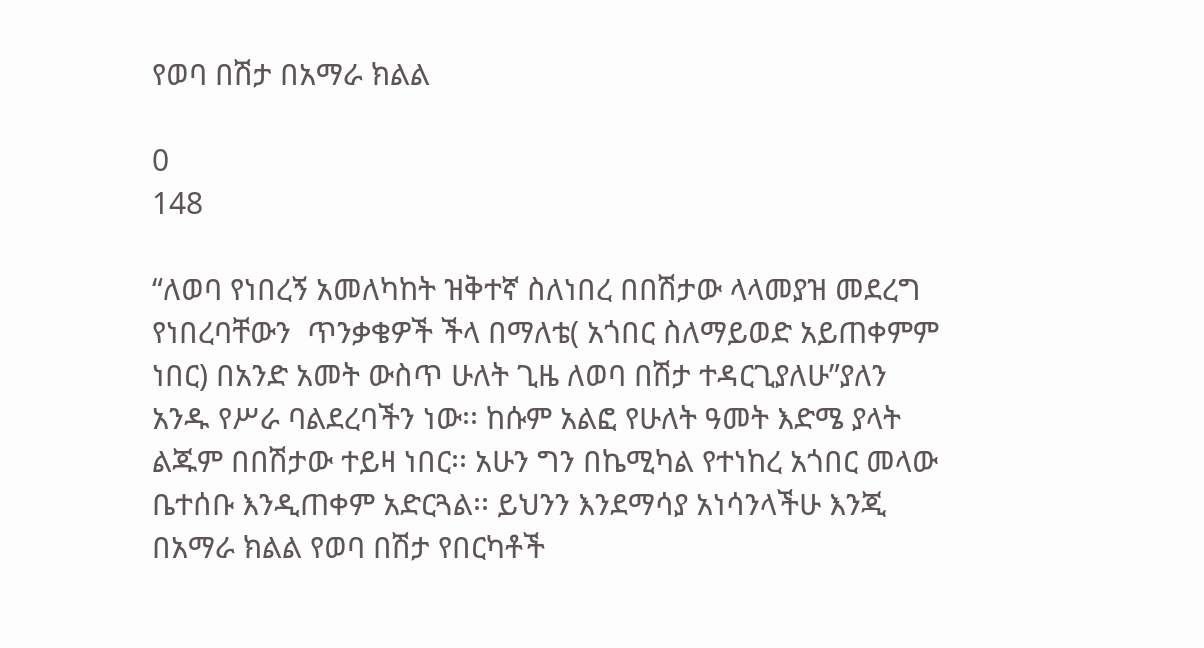የወባ በሽታ በአማራ ክልል

0
148

“ለወባ የነበረኝ አመለካከት ዝቅተኛ ስለነበረ በበሽታው ላላመያዝ መደረግ የነበረባቸውን  ጥንቃቄዎች ችላ በማለቴ( አጎበር ስለማይወድ አይጠቀምም ነበር) በአንድ አመት ውስጥ ሁለት ጊዜ ለወባ በሽታ ተዳርጊያለሁ”ያለን አንዱ የሥራ ባልደረባችን ነው፡፡ ከሱም አልፎ የሁለት ዓመት እድሜ ያላት ልጁም በበሽታው ተይዛ ነበር፡፡ አሁን ግን በኬሚካል የተነከረ አጎበር መላው ቤተሰቡ እንዲጠቀም አድርጓል፡፡ ይህንን እንደማሳያ አነሳንላችሁ እንጂ  በአማራ ክልል የወባ በሽታ የበርካቶች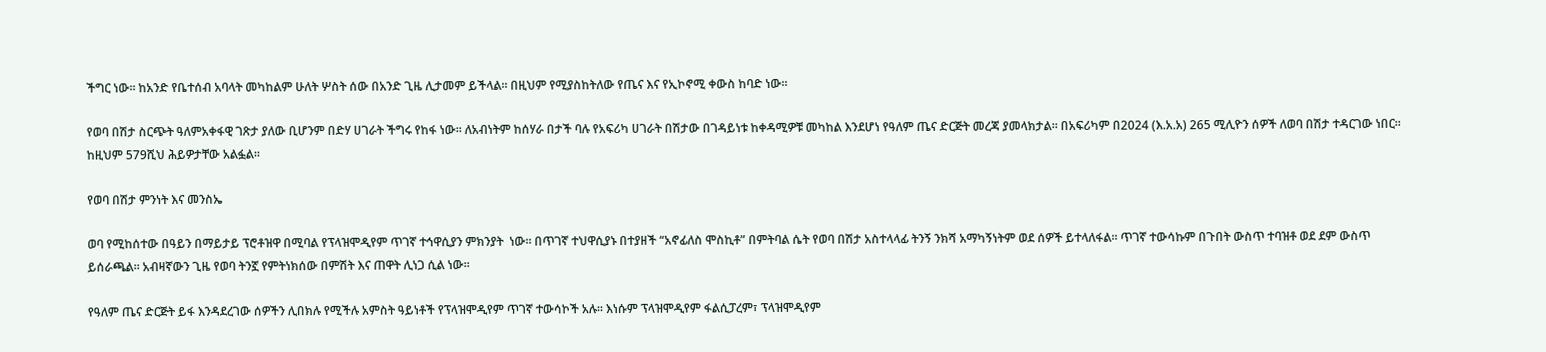ችግር ነው፡፡ ከአንድ የቤተሰብ አባላት መካከልም ሁለት ሦስት ሰው በአንድ ጊዜ ሊታመም ይችላል፡፡ በዚህም የሚያስከትለው የጤና እና የኢኮኖሚ ቀውስ ከባድ ነው፡፡

የወባ በሽታ ስርጭት ዓለምአቀፋዊ ገጽታ ያለው ቢሆንም በድሃ ሀገራት ችግሩ የከፋ ነው፡፡ ለአብነትም ከሰሃራ በታች ባሉ የአፍሪካ ሀገራት በሽታው በገዳይነቱ ከቀዳሚዎቹ መካከል እንደሆነ የዓለም ጤና ድርጅት መረጃ ያመላክታል፡፡ በአፍሪካም በ2024 (እ.አ.አ) 265 ሚሊዮን ሰዎች ለወባ በሽታ ተዳርገው ነበር፡፡ ከዚህም 579ሺህ ሕይዎታቸው አልፏል፡፡

የወባ በሽታ ምንነት እና መንስኤ

ወባ የሚከሰተው በዓይን በማይታይ ፕሮቶዝዋ በሚባል የፕላዝሞዲየም ጥገኛ ተኅዋሲያን ምክንያት  ነው፡፡ በጥገኛ ተህዋሲያኑ በተያዘች “አኖፊለስ ሞስኪቶ” በምትባል ሴት የወባ በሽታ አስተላላፊ ትንኝ ንክሻ አማካኝነትም ወደ ሰዎች ይተላለፋል፡፡ ጥገኛ ተውሳኩም በጉበት ውስጥ ተባዝቶ ወደ ደም ውስጥ ይሰራጫል፡፡ አብዛኛውን ጊዜ የወባ ትንኟ የምትነክሰው በምሽት እና ጠዋት ሊነጋ ሲል ነው፡፡

የዓለም ጤና ድርጅት ይፋ እንዳደረገው ሰዎችን ሊበክሉ የሚችሉ አምስት ዓይነቶች የፕላዝሞዲየም ጥገኛ ተውሳኮች አሉ፡፡ እነሱም ፕላዝሞዲየም ፋልሲፓረም፣ ፕላዝሞዲየም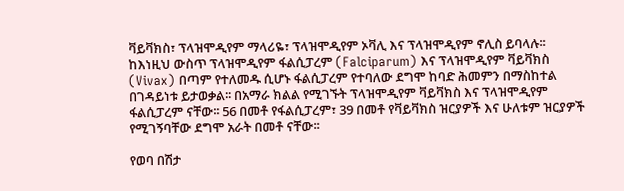ቫይቫክስ፣ ፕላዝሞዲየም ማላሪዬ፣ ፕላዝሞዲየም ኦቫሊ እና ፕላዝሞዲየም ኖሊስ ይባላሉ፡፡ ከእነዚህ ውስጥ ፕላዝሞዲየም ፋልሲፓረም (Falciparum) እና ፕላዝሞዲየም ቫይቫክስ (Vivax) በጣም የተለመዱ ሲሆኑ ፋልሲፓረም የተባለው ደግሞ ከባድ ሕመምን በማስከተል በገዳይነቱ ይታወቃል፡፡ በአማራ ክልል የሚገኙት ፕላዝሞዲየም ቫይቫክስ እና ፕላዝሞዲየም ፋልሲፓረም ናቸው፡፡ 56 በመቶ የፋልሲፓረም፣ 39 በመቶ የቫይቫክስ ዝርያዎች እና ሁለቱም ዝርያዎች የሚገኝባቸው ደግሞ አራት በመቶ ናቸው፡፡

የወባ በሽታ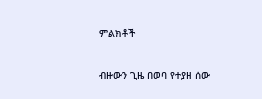ምልክቶች

ብዙውን ጊዜ በወባ የተያዘ ሰው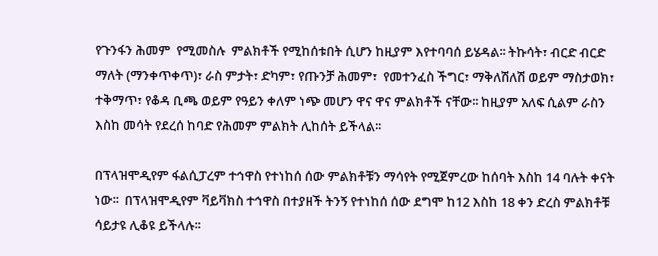የጉንፋን ሕመም  የሚመስሉ  ምልክቶች የሚከሰቱበት ሲሆን ከዚያም እየተባባሰ ይሄዳል፡፡ ትኩሳት፣ ብርድ ብርድ ማለት (ማንቀጥቀጥ)፣ ራስ ምታት፣ ድካም፣ የጡንቻ ሕመም፣  የመተንፈስ ችግር፣ ማቅለሽለሽ ወይም ማስታወክ፣ ተቅማጥ፣ የቆዳ ቢጫ ወይም የዓይን ቀለም ነጭ መሆን ዋና ዋና ምልክቶች ናቸው፡፡ ከዚያም አለፍ ሲልም ራስን እስከ መሳት የደረሰ ከባድ የሕመም ምልክት ሊከሰት ይችላል፡፡

በፕላዝሞዲየም ፋልሲፓረም ተኅዋስ የተነከሰ ሰው ምልክቶቹን ማሳየት የሚጀምረው ከሰባት እስከ 14 ባሉት ቀናት ነው፡፡  በፕላዝሞዲየም ቫይቫክስ ተኅዋስ በተያዘች ትንኝ የተነከሰ ሰው ደግሞ ከ12 እስከ 18 ቀን ድረስ ምልክቶቹ ሳይታዩ ሊቆዩ ይችላሉ፡፡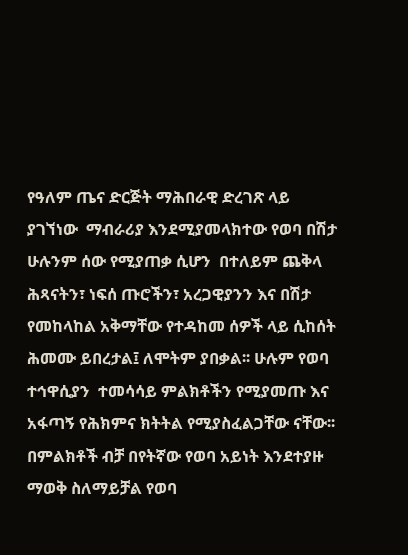የዓለም ጤና ድርጅት ማሕበራዊ ድረገጽ ላይ ያገኘነው  ማብራሪያ እንደሚያመላክተው የወባ በሽታ ሁሉንም ሰው የሚያጠቃ ሲሆን  በተለይም ጨቅላ ሕጻናትን፣ ነፍሰ ጡሮችን፣ አረጋዊያንን እና በሽታ የመከላከል አቅማቸው የተዳከመ ሰዎች ላይ ሲከሰት ሕመሙ ይበረታል፤ ለሞትም ያበቃል፡፡ ሁሉም የወባ ተኅዋሲያን  ተመሳሳይ ምልክቶችን የሚያመጡ እና አፋጣኝ የሕክምና ክትትል የሚያስፈልጋቸው ናቸው፡፡ በምልክቶች ብቻ በየትኛው የወባ አይነት እንደተያዙ ማወቅ ስለማይቻል የወባ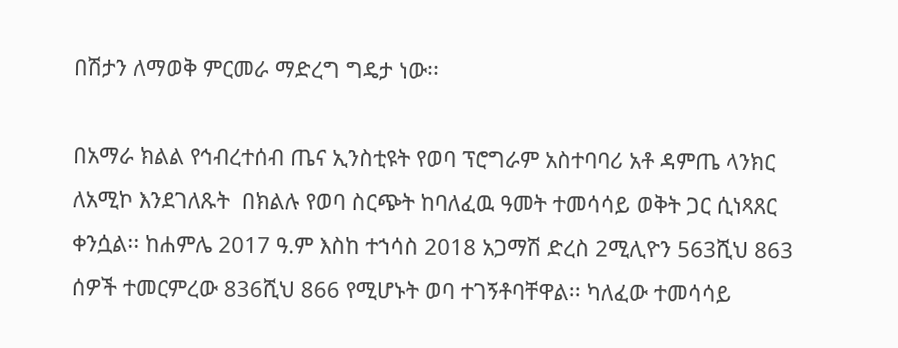በሽታን ለማወቅ ምርመራ ማድረግ ግዴታ ነው፡፡

በአማራ ክልል የኅብረተሰብ ጤና ኢንስቲዩት የወባ ፕሮግራም አስተባባሪ አቶ ዳምጤ ላንክር ለአሚኮ እንደገለጹት  በክልሉ የወባ ስርጭት ከባለፈዉ ዓመት ተመሳሳይ ወቅት ጋር ሲነጻጸር ቀንሷል፡፡ ከሐምሌ 2017 ዓ.ም እስከ ተኀሳስ 2018 አጋማሽ ድረስ 2ሚሊዮን 563ሺህ 863 ሰዎች ተመርምረው 836ሺህ 866 የሚሆኑት ወባ ተገኝቶባቸዋል፡፡ ካለፈው ተመሳሳይ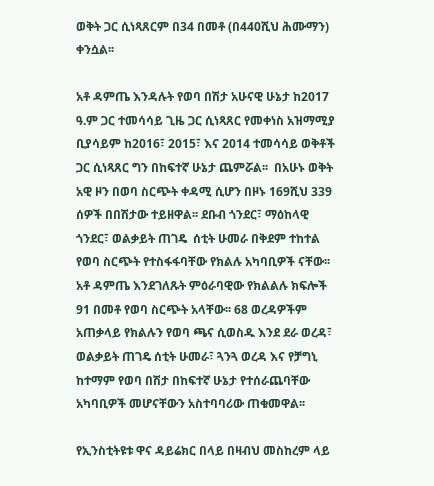ወቅት ጋር ሲነጻጸርም በ34 በመቶ (በ440ሺህ ሕሙማን) ቀንሷል፡፡

አቶ ዳምጤ እንዳሉት የወባ በሽታ አሁናዊ ሁኔታ ከ2017 ዓ.ም ጋር ተመሳሳይ ጊዜ ጋር ሲነጻጸር የመቀነስ አዝማሚያ ቢያሳይም ከ2016፣ 2015፣ እና 2014 ተመሳሳይ ወቅቶች ጋር ሲነጻጸር ግን በከፍተኛ ሁኔታ ጨምሯል፡፡  በአሁኑ ወቅት አዊ ዞን በወባ ስርጭት ቀዳሚ ሲሆን በዞኑ 169ሺህ 339 ሰዎች በበሽታው ተይዘዋል፡፡ ደቡብ ጎንደር፣ ማዕከላዊ ጎንደር፣ ወልቃይት ጠገዴ  ሰቲት ሁመራ በቅደም ተከተል የወባ ስርጭት የተስፋፋባቸው የክልሉ አካባቢዎች ናቸው፡፡ አቶ ዳምጤ እንደገለጹት ምዕራባዊው የክልልሉ ክፍሎች 91 በመቶ የወባ ስርጭት አላቸው፡፡ 68 ወረዳዎችም አጠቃላይ የክልሉን የወባ ጫና ሲወስዱ እንደ ደራ ወረዳ፣ ወልቃይት ጠገዴ ሰቲት ሁመራ፣ ጓንጓ ወረዳ እና የቻግኒ ከተማም የወባ በሽታ በከፍተኛ ሁኔታ የተሰራጨባቸው አካባቢዎች መሆናቸውን አስተባባሪው ጠቁመዋል፡፡

የኢንስቲትዩቱ ዋና ዳይሬክር በላይ በዛብህ መስከረም ላይ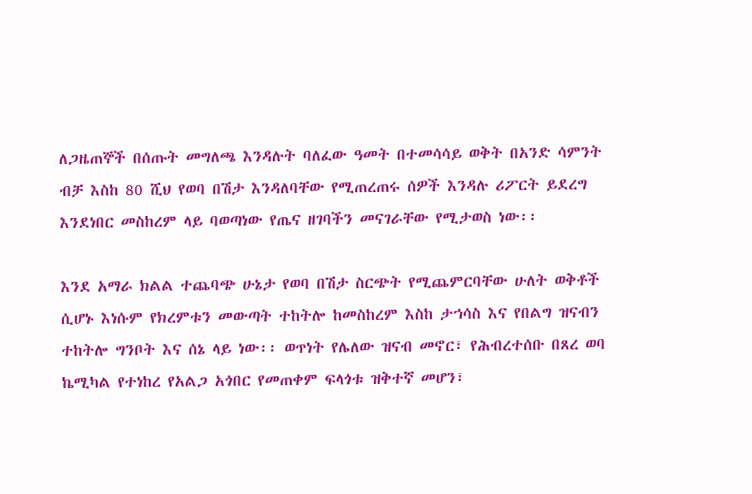ለጋዜጠኞች በሰጡት መግለጫ እንዳሉት ባለፈው ዓመት በተመሳሳይ ወቅት በአንድ ሳምንት ብቻ እስከ 80 ሺህ የወባ በሽታ እንዳለባቸው የሚጠረጠሩ ሰዎች እንዳሉ ሪፖርት ይደረግ እንደነበር መስከረም ላይ ባወጣነው የጤና ዘገባችን መናገራቸው የሚታወስ ነው፡፡

እንደ አማራ ክልል ተጨባጭ ሁኔታ የወባ በሽታ ስርጭት የሚጨምርባቸው ሁለት ወቅቶች ሲሆኑ እነሱም የክረምቱን መውጣት ተከትሎ ከመስከረም እስከ ታኀሳስ እና የበልግ ዝናብን ተከትሎ ግንቦት እና ሰኔ ላይ ነው፡፡ ወጥነት የሌለው ዝናብ መኖር፣ የሕብረተሰቡ በጸረ ወባ ኬሚካል የተነከረ የአልጋ አጎበር የመጠቀም ፍላጎቱ ዝቅተኛ መሆን፣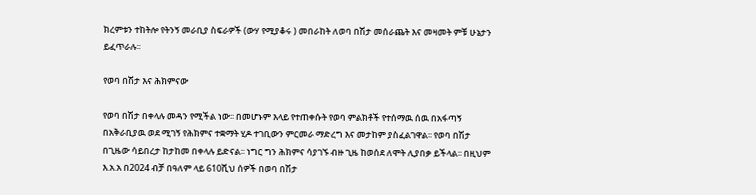ክረምቱን ተከትሎ የትንኝ መራቢያ ስፍራዎች (ውሃ የሚያቆሩ ) መበራከት ለወባ በሽታ መሰራጨት እና መዛመት ምቹ ሁኔታን ይፈጥራሉ፡፡

የወባ በሽታ እና ሕክምናው

የወባ በሽታ በቀላሉ መዳን የሚችል ነው፡፡ በመሆኑም እላይ የተጠቀሱት የወባ ምልክቶች የተሰማዉ ሰዉ በአፋጣኝ በአቅራቢያዉ ወደ ሚገኝ የሕክምና ተቋማት ሂዶ ተገቢውን ምርመራ ማድረግ እና መታከም ያስፈልገዋል፡፡ የወባ በሽታ በጊዜው ሳይበረታ ከታከመ በቀላሉ ይድናል፡፡ ነግር ግን ሕክምና ሳያገኙ ብዙ ጊዜ ከወሰደ ለሞት ሊያበቃ ይችላል፡፡ በዚህም እ.አ.አ በ2024 ብቻ በዓለም ላይ 610ሺህ ሰዎች በወባ በሽታ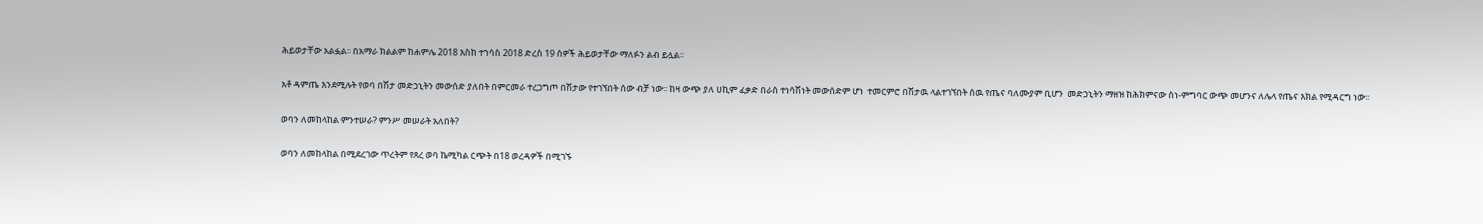ሕይወታቸው አልፏል፡፡ በአማራ ክልልም ከሐምሌ 2018 እስከ ተኀሳስ 2018 ድረስ 19 ሰዎች ሕይወታቸው ማለፉን ልብ ይሏል፡፡

አቶ ዳምጤ እንደሚሉት የወባ በሽታ መድኃኒትን መውሰድ ያለበት በምርመራ ተረጋግጦ በሽታው የተገኘበት ሰው ብቻ ነው፡፡ ከዛ ውጭ ያለ ሀኪም ፈቃድ በራስ ተነሳሽነት መውሰድም ሆነ  ተመርምሮ በሽታዉ ላልተገኘበት ሰዉ የጤና ባለሙያም ቢሆን  መድኃኒትን ማዘዝ ከሕክምናው ስነ-ምግባር ውጭ መሆንና ለሌላ የጤና እክል የሚዳርግ ነው፡፡

ወባን ለመከላከል ምንተሠራ? ምንሥ መሠራት አለበት?

ወባን ለመከላከል በሚደረገው ጥረትም የጸረ ወባ ኬሚካል ርጭት በ18 ወረዳዎች በሚገኙ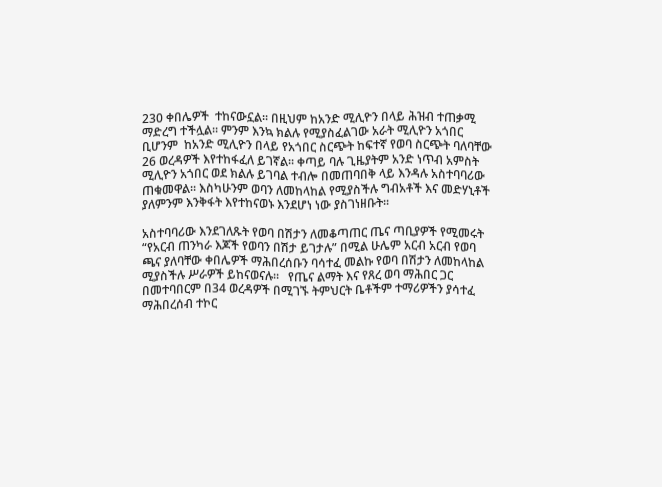230 ቀበሌዎች  ተከናውኗል፡፡ በዚህም ከአንድ ሚሊዮን በላይ ሕዝብ ተጠቃሚ ማድረግ ተችሏል፡፡ ምንም እንኳ ክልሉ የሚያስፈልገው አራት ሚሊዮን አጎበር ቢሆንም  ከአንድ ሚሊዮን በላይ የአጎበር ስርጭት ከፍተኛ የወባ ስርጭት ባለባቸው 26 ወረዳዎች እየተከፋፈለ ይገኛል፡፡ ቀጣይ ባሉ ጊዜያትም አንድ ነጥብ አምስት ሚሊዮን አጎበር ወደ ክልሉ ይገባል ተብሎ በመጠባበቅ ላይ እንዳሉ አስተባባሪው ጠቁመዋል፡፡ እስካሁንም ወባን ለመከላከል የሚያስችሉ ግብአቶች እና መድሃኒቶች ያለምንም እንቅፋት እየተከናወኑ እንደሆነ ነው ያስገነዘቡት፡፡

አስተባባሪው እንደገለጹት የወባ በሽታን ለመቆጣጠር ጤና ጣቢያዎች የሚመሩት “የአርብ ጠንካራ እጆች የወባን በሽታ ይገታሉ” በሚል ሁሌም አርብ አርብ የወባ ጫና ያለባቸው ቀበሌዎች ማሕበረሰቡን ባሳተፈ መልኩ የወባ በሽታን ለመከላከል ሚያስችሉ ሥራዎች ይከናወናሉ፡፡   የጤና ልማት እና የጸረ ወባ ማሕበር ጋር በመተባበርም በ34 ወረዳዎች በሚገኙ ትምህርት ቤቶችም ተማሪዎችን ያሳተፈ ማሕበረሰብ ተኮር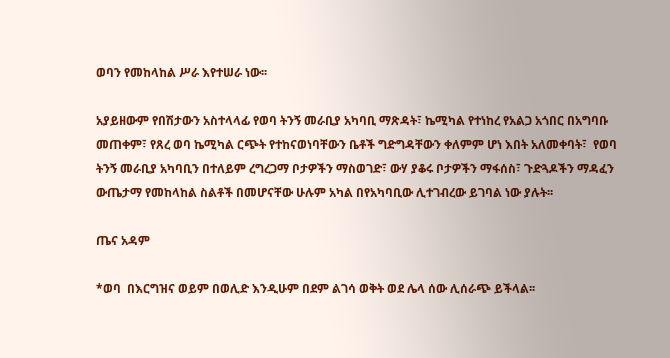ወባን የመከላከል ሥራ እየተሠራ ነው፡፡

አያይዘውም የበሽታውን አስተላላፊ የወባ ትንኝ መራቢያ አካባቢ ማጽዳት፣ ኬሚካል የተነከረ የአልጋ አጎበር በአግባቡ መጠቀም፣ የጸረ ወባ ኬሚካል ርጭት የተከናወነባቸውን ቤቶች ግድግዳቸውን ቀለምም ሆነ እበት አለመቀባት፣  የወባ ትንኝ መራቢያ አካባቢን በተለይም ረግረጋማ ቦታዎችን ማስወገድ፣ ውሃ ያቆሩ ቦታዎችን ማፋሰስ፣ ጉድጓዶችን ማዳፈን  ውጤታማ የመከላከል ስልቶች በመሆናቸው ሁሉም አካል በየአካባቢው ሊተገብረው ይገባል ነው ያሉት፡፡

ጤና አዳም

*ወባ  በእርግዝና ወይም በወሊድ እንዲሁም በደም ልገሳ ወቅት ወደ ሌላ ሰው ሊሰራጭ ይችላል፡፡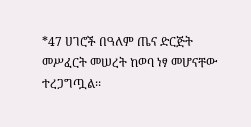*47 ሀገሮች በዓለም ጤና ድርጅት መሥፈርት መሠረት ከወባ ነፃ መሆናቸው ተረጋግጧል፡፡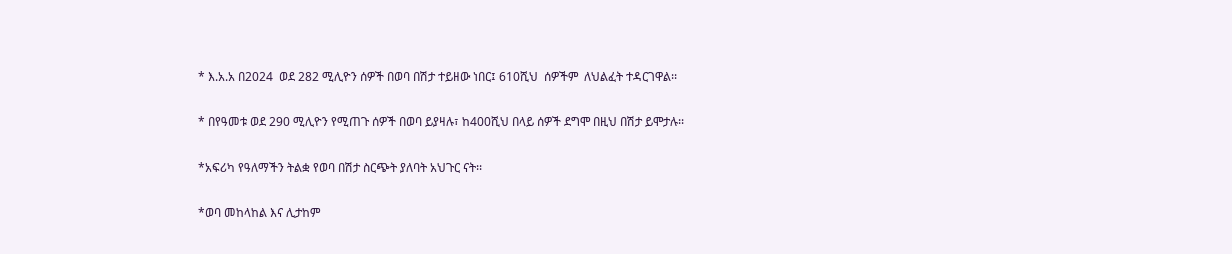* እ.አ.አ በ2024  ወደ 282 ሚሊዮን ሰዎች በወባ በሽታ ተይዘው ነበር፤ 610ሺህ  ሰዎችም  ለህልፈት ተዳርገዋል፡፡

* በየዓመቱ ወደ 290 ሚሊዮን የሚጠጉ ሰዎች በወባ ይያዛሉ፣ ከ400ሺህ በላይ ሰዎች ደግሞ በዚህ በሽታ ይሞታሉ፡፡

*አፍሪካ የዓለማችን ትልቋ የወባ በሽታ ስርጭት ያለባት አህጉር ናት፡፡

*ወባ መከላከል እና ሊታከም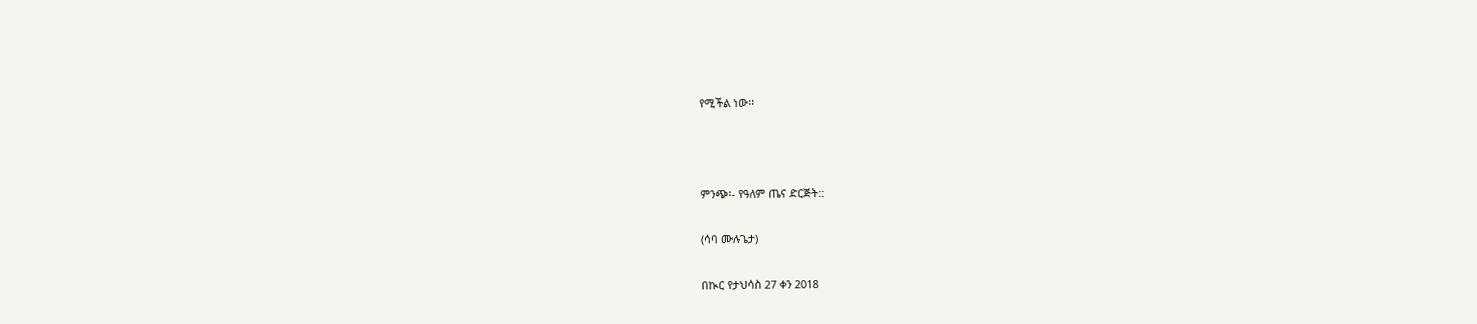የሚችል ነው፡፡



ምንጭ፡- የዓለም ጤና ድርጅት::

(ሳባ ሙሉጌታ)

በኲር የታህሳስ 27 ቀን 2018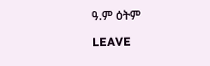ዓ.ም ዕትም

LEAVE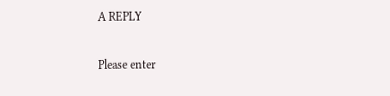A REPLY

Please enter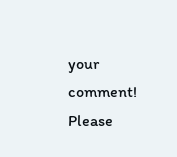your comment!
Please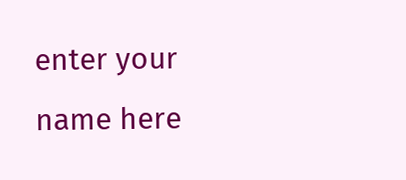enter your name here